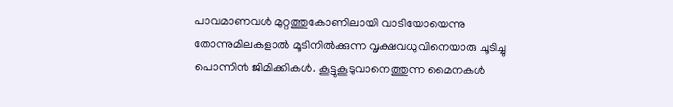പാവമാണവൾ മുറ്റത്തുകോണിലായി വാടിയോയെന്നു തോന്നുമിലകളാൽ മൂടിനിൽക്കുന്ന വൃക്ഷവധുവിനെയാരു ചൂടിച്ചു പൊന്നി൯ ജിമിക്കികൾ. കൂട്ടുകൂടുവാനെത്തുന്ന മൈനകൾ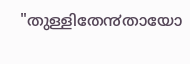"തുള്ളിതേ൯തായോ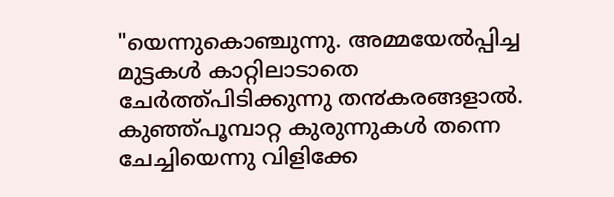"യെന്നുകൊഞ്ചുന്നു. അമ്മയേൽപ്പിച്ച മുട്ടകൾ കാറ്റിലാടാതെ ചേർത്ത്പിടിക്കുന്നു ത൯കരങ്ങളാൽ. കുഞ്ഞ്പൂമ്പാറ്റ കുരുന്നുകൾ തന്നെ ചേച്ചിയെന്നു വിളിക്കേ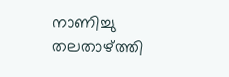നാണിച്ചു തലതാഴ്ത്തി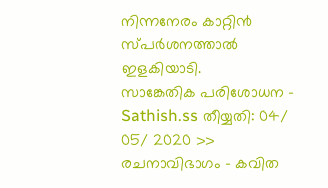നിന്നനേരം കാറ്റി൯ സ്പർശനത്താൽ ഇളകിയാടി.
സാങ്കേതിക പരിശോധന - Sathish.ss തീയ്യതി: 04/ 05/ 2020 >> രചനാവിഭാഗം - കവിത